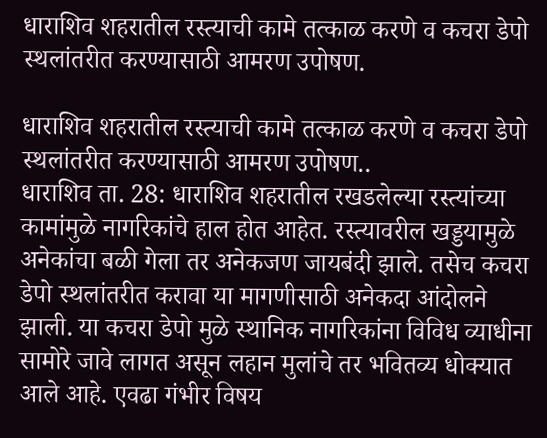धाराशिव शहरातील रस्त्याची कामे तत्काळ करणे व कचरा डेपो स्थलांतरीत करण्यासाठी आमरण उपोषण.

धाराशिव शहरातील रस्त्याची कामे तत्काळ करणे व कचरा डेपो स्थलांतरीत करण्यासाठी आमरण उपोषण..
धाराशिव ता. 28: धाराशिव शहरातील रखडलेल्या रस्त्यांच्या कामांमुळे नागरिकांचे हाल होत आहेत. रस्त्यावरील खड्डयामुळे अनेकांचा बळी गेला तर अनेकजण जायबंदी झाले. तसेच कचरा डेपो स्थलांतरीत करावा या मागणीसाठी अनेकदा आंदोलने झाली. या कचरा डेपो मुळे स्थानिक नागरिकांना विविध व्याधीना सामोरे जावे लागत असून लहान मुलांचे तर भवितव्य धोक्यात आले आहे. एवढा गंभीर विषय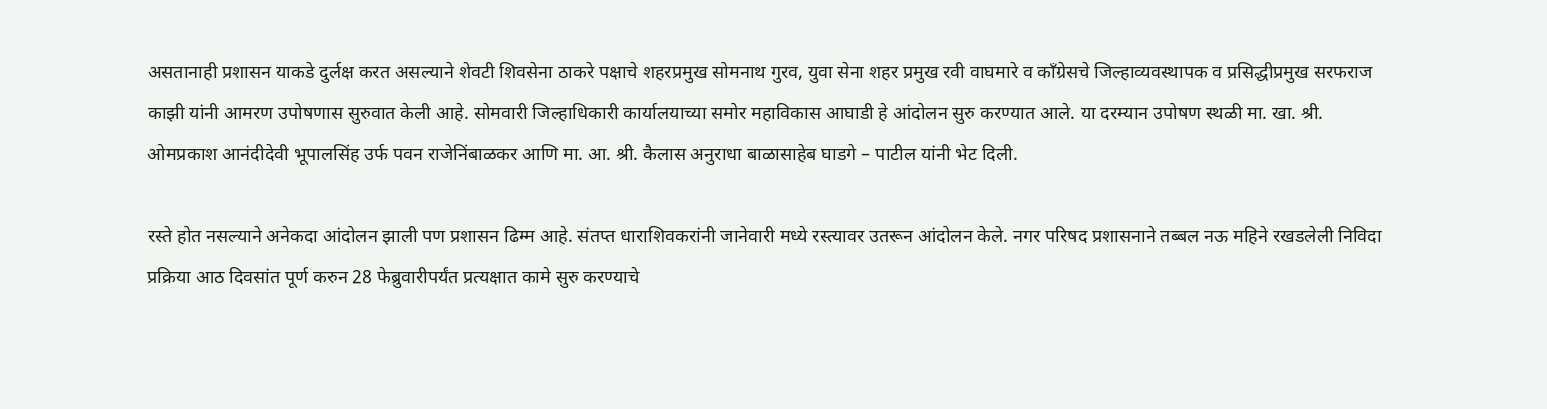असतानाही प्रशासन याकडे दुर्लक्ष करत असल्याने शेवटी शिवसेना ठाकरे पक्षाचे शहरप्रमुख सोमनाथ गुरव, युवा सेना शहर प्रमुख रवी वाघमारे व काँग्रेसचे जिल्हाव्यवस्थापक व प्रसिद्धीप्रमुख सरफराज काझी यांनी आमरण उपोषणास सुरुवात केली आहे. सोमवारी जिल्हाधिकारी कार्यालयाच्या समोर महाविकास आघाडी हे आंदोलन सुरु करण्यात आले. या दरम्यान उपोषण स्थळी मा. खा. श्री. ओमप्रकाश आनंदीदेवी भूपालसिंह उर्फ पवन राजेनिंबाळकर आणि मा. आ. श्री. कैलास अनुराधा बाळासाहेब घाडगे – पाटील यांनी भेट दिली.

रस्ते होत नसल्याने अनेकदा आंदोलन झाली पण प्रशासन ढिम्म आहे. संतप्त धाराशिवकरांनी जानेवारी मध्ये रस्त्यावर उतरून आंदोलन केले. नगर परिषद प्रशासनाने तब्बल नऊ महिने रखडलेली निविदा प्रक्रिया आठ दिवसांत पूर्ण करुन 28 फेब्रुवारीपर्यंत प्रत्यक्षात कामे सुरु करण्याचे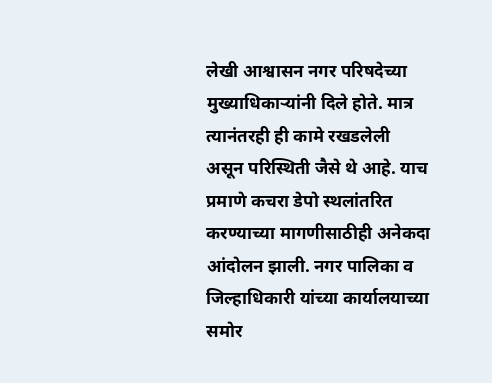लेखी आश्वासन नगर परिषदेच्या मुख्याधिकाऱ्यांनी दिले होते. मात्र त्यानंतरही ही कामे रखडलेली असून परिस्थिती जैसे थे आहे. याच प्रमाणे कचरा डेपो स्थलांतरित करण्याच्या मागणीसाठीही अनेकदा आंदोलन झाली. नगर पालिका व जिल्हाधिकारी यांच्या कार्यालयाच्या समोर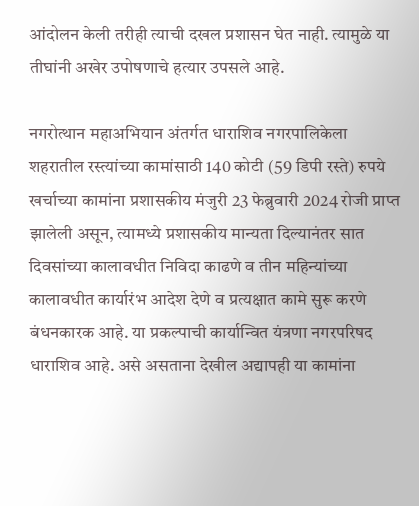आंदोलन केली तरीही त्याची दखल प्रशासन घेत नाही. त्यामुळे या तीघांनी अखेर उपोषणाचे हत्यार उपसले आहे.

नगरोत्थान महाअभियान अंतर्गत धाराशिव नगरपालिकेला शहरातील रस्त्यांच्या कामांसाठी 140 कोटी (59 डिपी रस्ते) रुपये खर्चाच्या कामांना प्रशासकीय मंजुरी 23 फेब्रुवारी 2024 रोजी प्राप्त झालेली असून, त्यामध्ये प्रशासकीय मान्यता दिल्यानंतर सात दिवसांच्या कालावधीत निविदा काढणे व तीन महिन्यांच्या कालावधीत कार्यारंभ आदेश देणे व प्रत्यक्षात कामे सुरू करणे बंधनकारक आहे. या प्रकल्पाची कार्यान्वित यंत्रणा नगरपरिषद धाराशिव आहे. असे असताना देखील अद्यापही या कामांना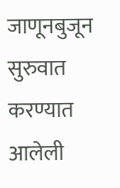जाणूनबुजून सुरुवात करण्यात आलेली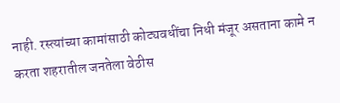नाही. रस्त्यांच्या कामांसाठी कोट्यवधींचा निधी मंजूर असताना कामे न करता शहरातील जनतेला वेठीस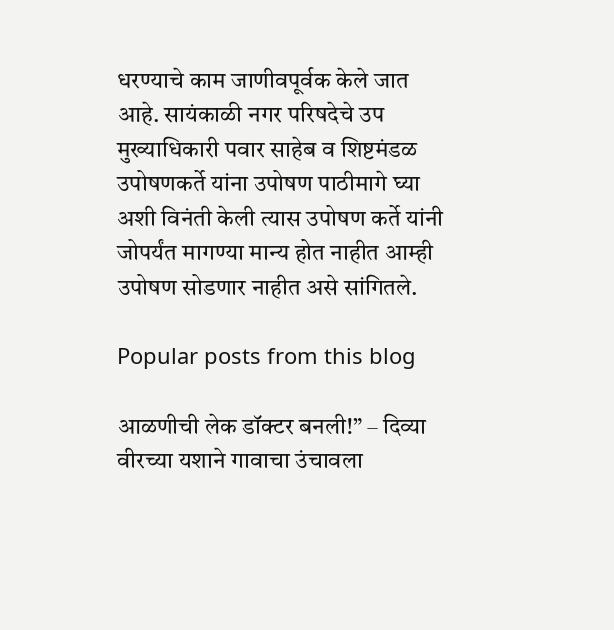धरण्याचे काम जाणीवपूर्वक केले जात आहे. सायंकाळी नगर परिषदेचे उप मुख्याधिकारी पवार साहेब व शिष्टमंडळ उपोषणकर्ते यांना उपोषण पाठीमागे घ्या अशी विनंती केली त्यास उपोषण कर्ते यांनी जोपर्यंत मागण्या मान्य होत नाहीत आम्ही उपोषण सोडणार नाहीत असे सांगितले.

Popular posts from this blog

आळणीची लेक डॉक्टर बनली!” – दिव्या वीरच्या यशाने गावाचा उंचावला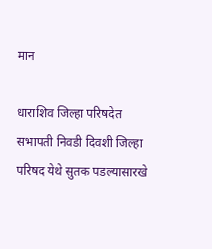मान

धाराशिव जिल्हा परिषदेत सभापती निवडी दिवशी जिल्हा परिषद येथे सुतक पडल्यासारखे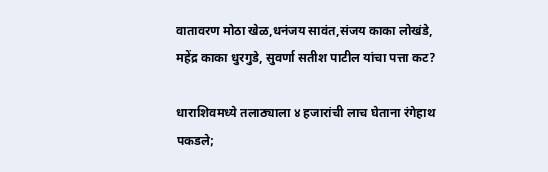वातावरण मोठा खेळ,धनंजय सावंत,संजय काका लोखंडे, महेंद्र काका धुरगुडे, सुवर्णा सतीश पाटील यांचा पत्ता कट?

धाराशिवमध्ये तलाठ्याला ४ हजारांची लाच घेताना रंगेहाथ पकडले;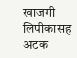खाजगी लिपीकासह अटक